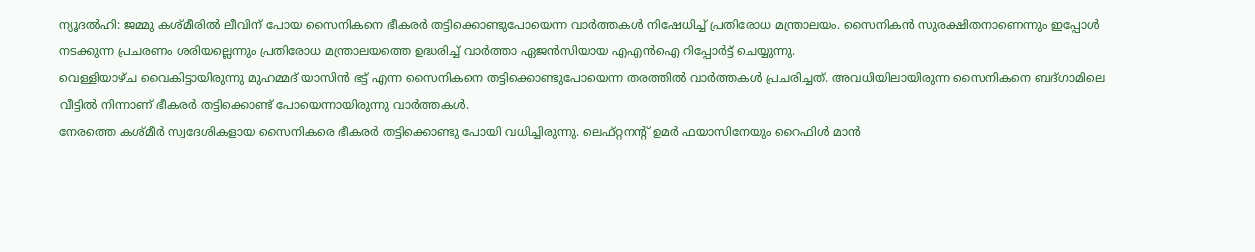ന്യൂദൽഹി: ജമ്മു കശ്മീരിൽ ലീവിന് പോയ സൈനികനെ ഭീകരർ തട്ടിക്കൊണ്ടുപോയെന്ന വാർത്തകൾ നിഷേധിച്ച് പ്രതിരോധ മന്ത്രാലയം. സൈനികൻ സുരക്ഷിതനാണെന്നും ഇപ്പോൾ നടക്കുന്ന പ്രചരണം ശരിയല്ലെന്നും പ്രതിരോധ മന്ത്രാലയത്തെ ഉദ്ധരിച്ച് വാർത്താ ഏജൻസിയായ എഎൻഐ റിപ്പോർട്ട് ചെയ്യുന്നു.
വെള്ളിയാഴ്ച വൈകിട്ടായിരുന്നു മുഹമ്മദ് യാസിൻ ഭട്ട് എന്ന സൈനികനെ തട്ടിക്കൊണ്ടുപോയെന്ന തരത്തിൽ വാർത്തകൾ പ്രചരിച്ചത്. അവധിയിലായിരുന്ന സൈനികനെ ബദ്ഗാമിലെ വീട്ടിൽ നിന്നാണ് ഭീകരർ തട്ടിക്കൊണ്ട് പോയെന്നായിരുന്നു വാർത്തകൾ.
നേരത്തെ കശ്മീർ സ്വദേശികളായ സൈനികരെ ഭീകരർ തട്ടിക്കൊണ്ടു പോയി വധിച്ചിരുന്നു. ലെഫ്റ്റനന്റ് ഉമർ ഫയാസിനേയും റൈഫിൾ മാൻ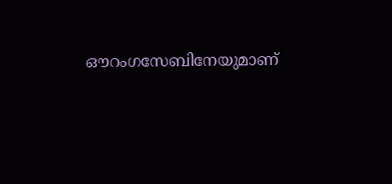ഔറംഗസേബിനേയുമാണ്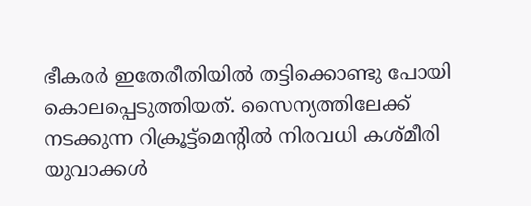ഭീകരർ ഇതേരീതിയിൽ തട്ടിക്കൊണ്ടു പോയി കൊലപ്പെടുത്തിയത്. സൈന്യത്തിലേക്ക് നടക്കുന്ന റിക്രൂട്ട്മെന്റിൽ നിരവധി കശ്മീരി യുവാക്കൾ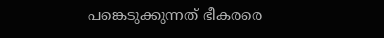പങ്കെടുക്കുന്നത് ഭീകരരെ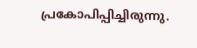പ്രകോപിപ്പിച്ചിരുന്നു.